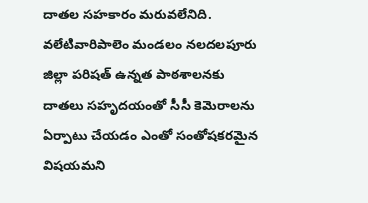దాతల సహకారం మరువలేనిది. వలేటివారిపాలెం మండలం నలదలపూరు జిల్లా పరిషత్ ఉన్నత పాఠశాలనకు దాతలు సహృదయంతో సీసీ కెమెరాలను ఏర్పాటు చేయడం ఎంతో సంతోషకరమైన విషయమని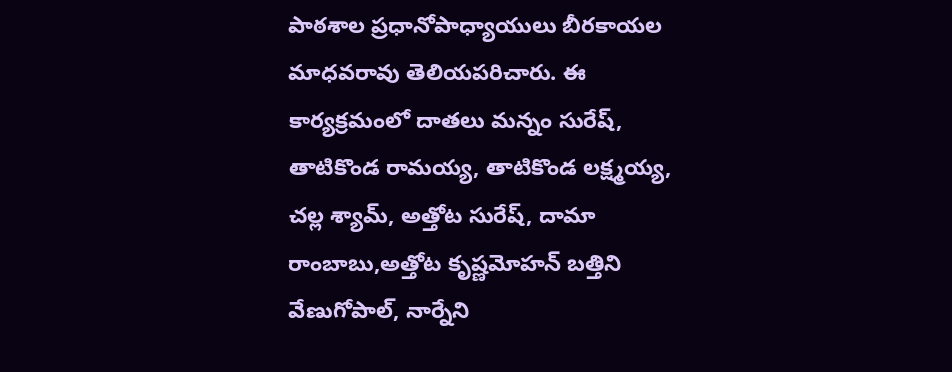పాఠశాల ప్రధానోపాధ్యాయులు బీరకాయల మాధవరావు తెలియపరిచారు. ఈ కార్యక్రమంలో దాతలు మన్నం సురేష్, తాటికొండ రామయ్య, తాటికొండ లక్ష్మయ్య, చల్ల శ్యామ్, అత్తోట సురేష్, దామా రాంబాబు,అత్తోట కృష్ణమోహన్ బత్తిని వేణుగోపాల్, నార్నేని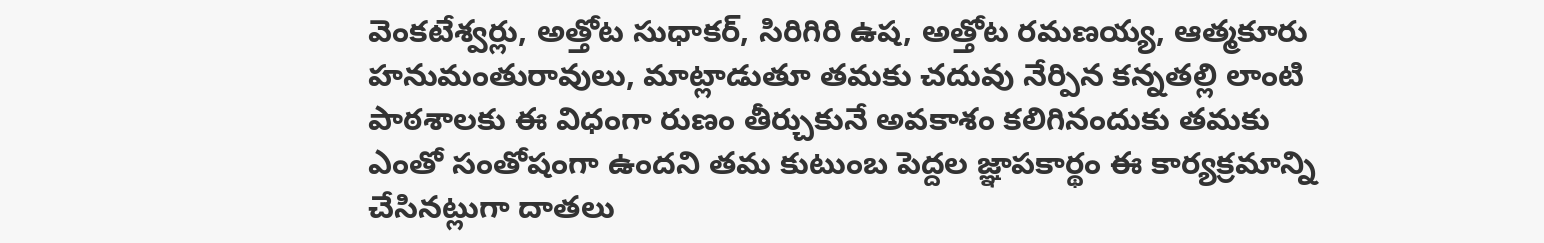వెంకటేశ్వర్లు, అత్తోట సుధాకర్, సిరిగిరి ఉష, అత్తోట రమణయ్య, ఆత్మకూరు హనుమంతురావులు, మాట్లాడుతూ తమకు చదువు నేర్పిన కన్నతల్లి లాంటి పాఠశాలకు ఈ విధంగా రుణం తీర్చుకునే అవకాశం కలిగినందుకు తమకు ఎంతో సంతోషంగా ఉందని తమ కుటుంబ పెద్దల జ్ఞాపకార్థం ఈ కార్యక్రమాన్ని చేసినట్లుగా దాతలు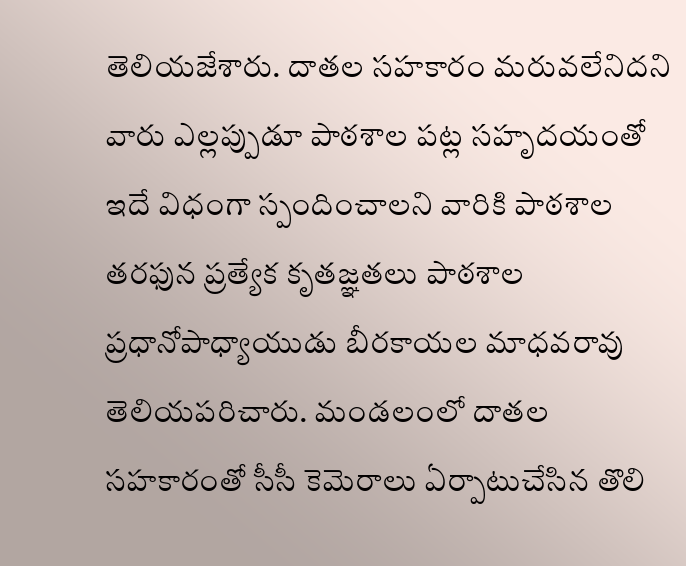తెలియజేశారు. దాతల సహకారం మరువలేనిదని వారు ఎల్లప్పుడూ పాఠశాల పట్ల సహృదయంతో ఇదే విధంగా స్పందించాలని వారికి పాఠశాల తరఫున ప్రత్యేక కృతజ్ఞతలు పాఠశాల ప్రధానోపాధ్యాయుడు బీరకాయల మాధవరావు తెలియపరిచారు. మండలంలో దాతల సహకారంతో సీసీ కెమెరాలు ఏర్పాటుచేసిన తొలి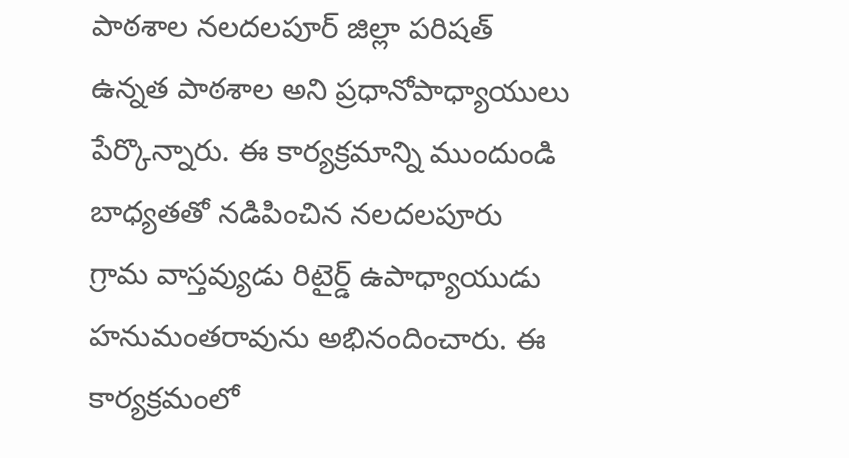పాఠశాల నలదలపూర్ జిల్లా పరిషత్ ఉన్నత పాఠశాల అని ప్రధానోపాధ్యాయులు పేర్కొన్నారు. ఈ కార్యక్రమాన్ని ముందుండి బాధ్యతతో నడిపించిన నలదలపూరు గ్రామ వాస్తవ్యుడు రిటైర్డ్ ఉపాధ్యాయుడు హనుమంతరావును అభినందించారు. ఈ కార్యక్రమంలో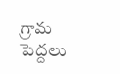గ్రామ పెద్దలు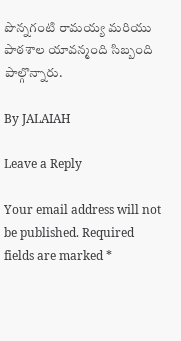పొన్నగంటి రామయ్య మరియు పాఠశాల యావన్మంది సిబ్బంది పాల్గొన్నారు.

By JALAIAH

Leave a Reply

Your email address will not be published. Required fields are marked *